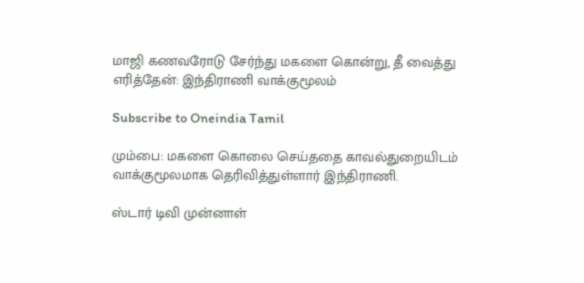மாஜி கணவரோடு சேர்ந்து மகளை கொன்று, தீ வைத்து எரித்தேன்: இந்திராணி வாக்குமூலம்

Subscribe to Oneindia Tamil

மும்பை: மகளை கொலை செய்ததை காவல்துறையிடம் வாக்குமூலமாக தெரிவித்துள்ளார் இந்திராணி.

ஸ்டார் டிவி முன்னாள்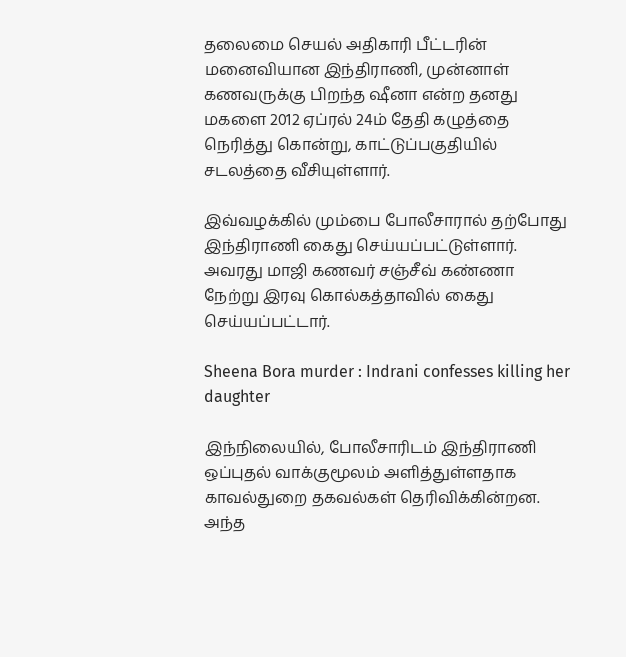தலைமை செயல் அதிகாரி பீட்டரின் மனைவியான இந்திராணி, முன்னாள் கணவருக்கு பிறந்த ஷீனா என்ற தனது மகளை 2012 ஏப்ரல் 24ம் தேதி கழுத்தை நெரித்து கொன்று, காட்டுப்பகுதியில் சடலத்தை வீசியுள்ளார்.

இவ்வழக்கில் மும்பை போலீசாரால் தற்போது இந்திராணி கைது செய்யப்பட்டுள்ளார். அவரது மாஜி கணவர் சஞ்சீவ் கண்ணா நேற்று இரவு கொல்கத்தாவில் கைது செய்யப்பட்டார்.

Sheena Bora murder : Indrani confesses killing her daughter

இந்நிலையில், போலீசாரிடம் இந்திராணி ஒப்புதல் வாக்குமூலம் அளித்துள்ளதாக காவல்துறை தகவல்கள் தெரிவிக்கின்றன. அந்த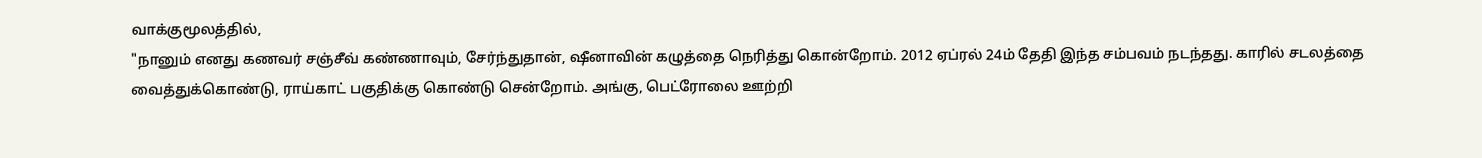வாக்குமூலத்தில்,
"நானும் எனது கணவர் சஞ்சீவ் கண்ணாவும், சேர்ந்துதான், ஷீனாவின் கழுத்தை நெரித்து கொன்றோம். 2012 ஏப்ரல் 24ம் தேதி இந்த சம்பவம் நடந்தது. காரில் சடலத்தை வைத்துக்கொண்டு, ராய்காட் பகுதிக்கு கொண்டு சென்றோம். அங்கு, பெட்ரோலை ஊற்றி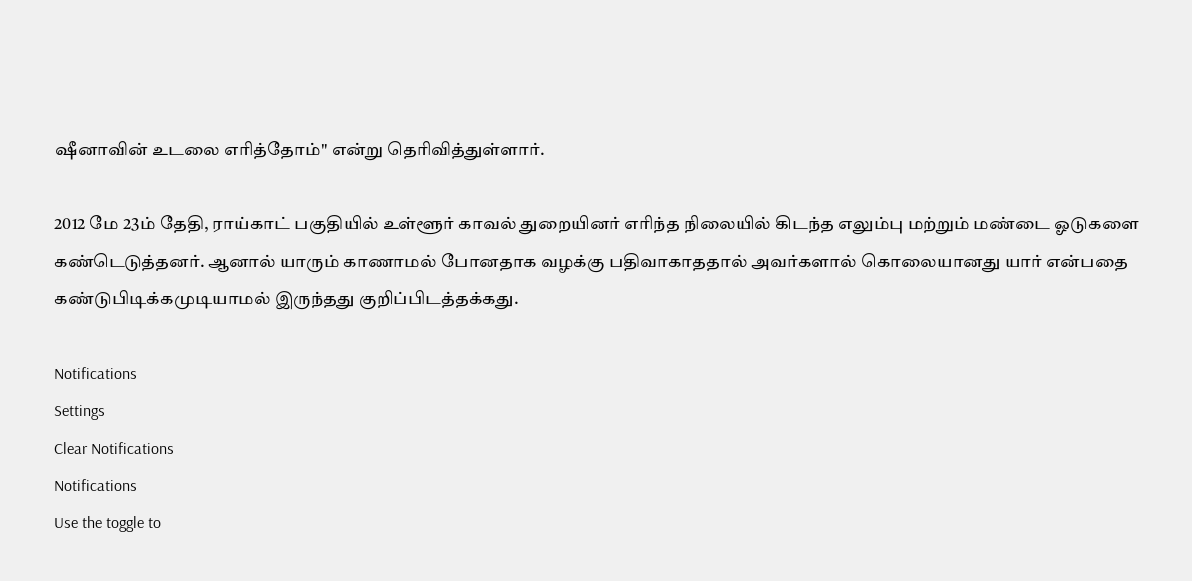ஷீனாவின் உடலை எரித்தோம்" என்று தெரிவித்துள்ளார்.

2012 மே 23ம் தேதி, ராய்காட் பகுதியில் உள்ளூர் காவல் துறையினர் எரிந்த நிலையில் கிடந்த எலும்பு மற்றும் மண்டை ஓடுகளை கண்டெடுத்தனர். ஆனால் யாரும் காணாமல் போனதாக வழக்கு பதிவாகாததால் அவர்களால் கொலையானது யார் என்பதை கண்டுபிடிக்கமுடியாமல் இருந்தது குறிப்பிடத்தக்கது.

Notifications
Settings
Clear Notifications
Notifications
Use the toggle to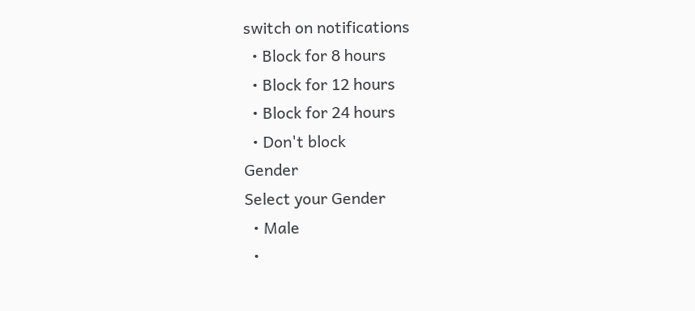switch on notifications
  • Block for 8 hours
  • Block for 12 hours
  • Block for 24 hours
  • Don't block
Gender
Select your Gender
  • Male
  •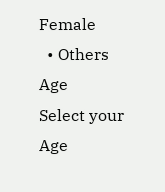Female
  • Others
Age
Select your Age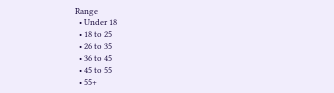Range
  • Under 18
  • 18 to 25
  • 26 to 35
  • 36 to 45
  • 45 to 55
  • 55+